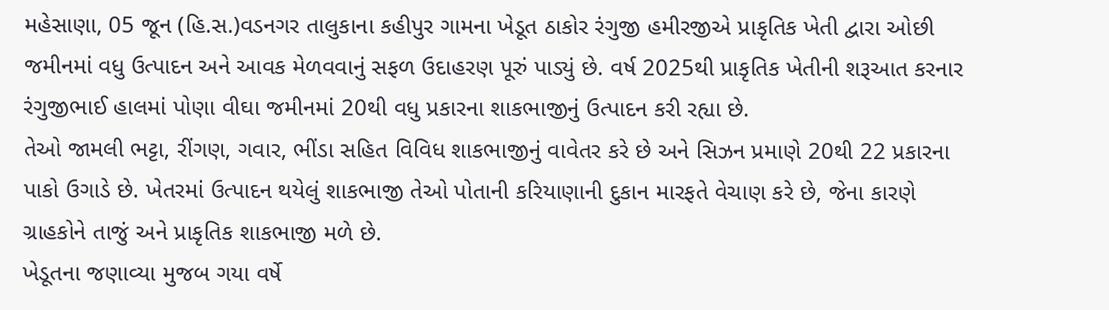મહેસાણા, 05 જૂન (હિ.સ.)વડનગર તાલુકાના કહીપુર ગામના ખેડૂત ઠાકોર રંગુજી હમીરજીએ પ્રાકૃતિક ખેતી દ્વારા ઓછી જમીનમાં વધુ ઉત્પાદન અને આવક મેળવવાનું સફળ ઉદાહરણ પૂરું પાડ્યું છે. વર્ષ 2025થી પ્રાકૃતિક ખેતીની શરૂઆત કરનાર રંગુજીભાઈ હાલમાં પોણા વીઘા જમીનમાં 20થી વધુ પ્રકારના શાકભાજીનું ઉત્પાદન કરી રહ્યા છે.
તેઓ જામલી ભટ્ટા, રીંગણ, ગવાર, ભીંડા સહિત વિવિધ શાકભાજીનું વાવેતર કરે છે અને સિઝન પ્રમાણે 20થી 22 પ્રકારના પાકો ઉગાડે છે. ખેતરમાં ઉત્પાદન થયેલું શાકભાજી તેઓ પોતાની કરિયાણાની દુકાન મારફતે વેચાણ કરે છે, જેના કારણે ગ્રાહકોને તાજું અને પ્રાકૃતિક શાકભાજી મળે છે.
ખેડૂતના જણાવ્યા મુજબ ગયા વર્ષે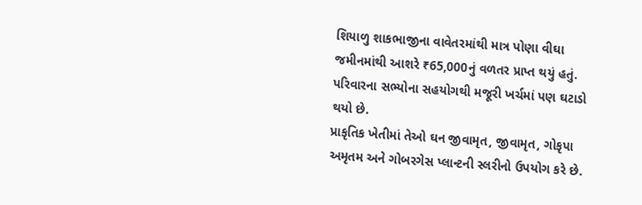શિયાળુ શાકભાજીના વાવેતરમાંથી માત્ર પોણા વીઘા જમીનમાંથી આશરે ₹65,000નું વળતર પ્રાપ્ત થયું હતું. પરિવારના સભ્યોના સહયોગથી મજૂરી ખર્ચમાં પણ ઘટાડો થયો છે.
પ્રાકૃતિક ખેતીમાં તેઓ ઘન જીવામૃત, જીવામૃત, ગોકૃપા અમૃતમ અને ગોબરગેસ પ્લાન્ટની સ્લરીનો ઉપયોગ કરે છે.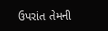ઉપરાંત તેમની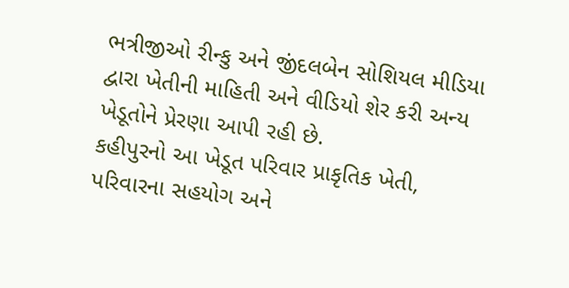ભત્રીજીઓ રીન્કુ અને જીંદલબેન સોશિયલ મીડિયા દ્વારા ખેતીની માહિતી અને વીડિયો શેર કરી અન્ય ખેડૂતોને પ્રેરણા આપી રહી છે.
કહીપુરનો આ ખેડૂત પરિવાર પ્રાકૃતિક ખેતી, પરિવારના સહયોગ અને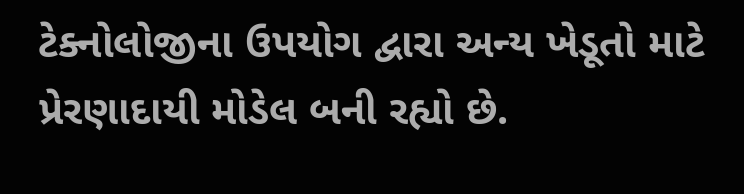ટેક્નોલોજીના ઉપયોગ દ્વારા અન્ય ખેડૂતો માટે પ્રેરણાદાયી મોડેલ બની રહ્યો છે.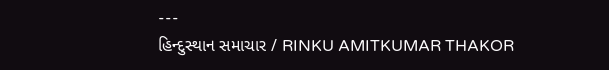---
હિન્દુસ્થાન સમાચાર / RINKU AMITKUMAR THAKOR